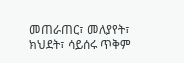መጠራጠር፣ መለያየት፣ ክህደት፣ ሳይሰሩ ጥቅም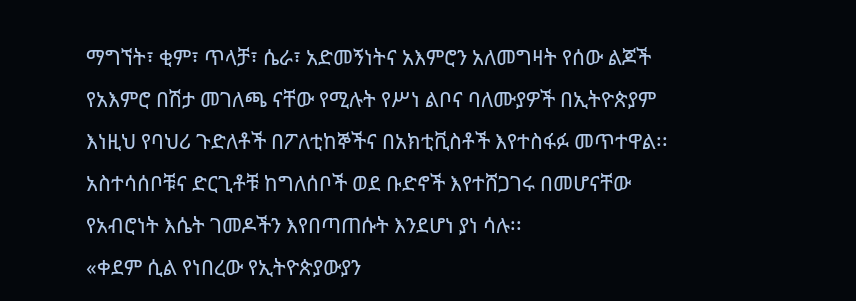ማግኘት፣ ቂም፣ ጥላቻ፣ ሴራ፣ አድመኝነትና አእምሮን አለመግዛት የሰው ልጆች የአእምሮ በሽታ መገለጫ ናቸው የሚሉት የሥነ ልቦና ባለሙያዎች በኢትዮጵያም እነዚህ የባህሪ ጉድለቶች በፖለቲከኞችና በአክቲቪስቶች እየተስፋፉ መጥተዋል፡፡ አስተሳሰቦቹና ድርጊቶቹ ከግለሰቦች ወደ ቡድኖች እየተሸጋገሩ በመሆናቸው የአብሮነት እሴት ገመዶችን እየበጣጠሱት እንደሆነ ያነ ሳሉ፡፡
«ቀደም ሲል የነበረው የኢትዮጵያውያን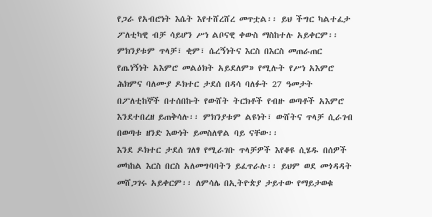የጋራ የአብሮነት እሴት እየተሸረሸረ መጥቷል፡፡ ይህ ችግር ካልተፈታ ፖለቲካዊ ብቻ ሳይሆን ሥነ ልቦናዊ ቀውስ ማስከተሉ አይቀርም፡፡ ምክንያቱም ጥላቻ፣ ቂም፣ ሴረኝነትና እርስ በእርስ መጠራጠር የጤነኝነት አእምሮ መልዕክት አይደለም» የሚሉት የሥነ አእምሮ ሕክምና ባለሙያ ዶክተር ታደሰ በዳሳ ባለፉት 27 ዓመታት በፖለቲከኞች በተሰበኩት የውሸት ትርክቶች የብዙ ወጣቶች አእምሮ እንደተበረዘ ይጠቅሳሉ፡፡ ምክንያቱም ልዩነት፣ ውሸትና ጥላቻ ሲራገብ በወጣቱ ዘንድ እውነት ይመስለዋል ባይ ናቸው፡፡
እንደ ዶክተር ታደሰ ገለፃ የሚራገቡ ጥላቻዎች እየቆዩ ሲሄዱ በሰዎች መካከል እርስ በርስ አለመግባባትን ይፈጥራሉ፡፡ ይህም ወደ መጎዳዳት መሸጋገሩ አይቀርም፡፡ ለምሳሌ በኢትዮጵያ ታይተው የማይታወቁ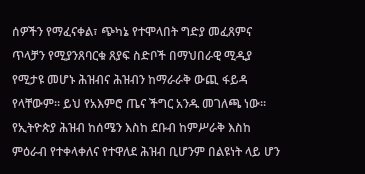ሰዎችን የማፈናቀል፣ ጭካኔ የተሞላበት ግድያ መፈጸምና ጥላቻን የሚያንጸባርቁ ጸያፍ ስድቦች በማህበራዊ ሚዲያ የሚታዩ መሆኑ ሕዝብና ሕዝብን ከማራራቅ ውጪ ፋይዳ የላቸውም፡፡ ይህ የአእምሮ ጤና ችግር አንዱ መገለጫ ነው፡፡
የኢትዮጵያ ሕዝብ ከሰሜን እስከ ደቡብ ከምሥራቅ እስከ ምዕራብ የተቀላቀለና የተዋለደ ሕዝብ ቢሆንም በልዩነት ላይ ሆን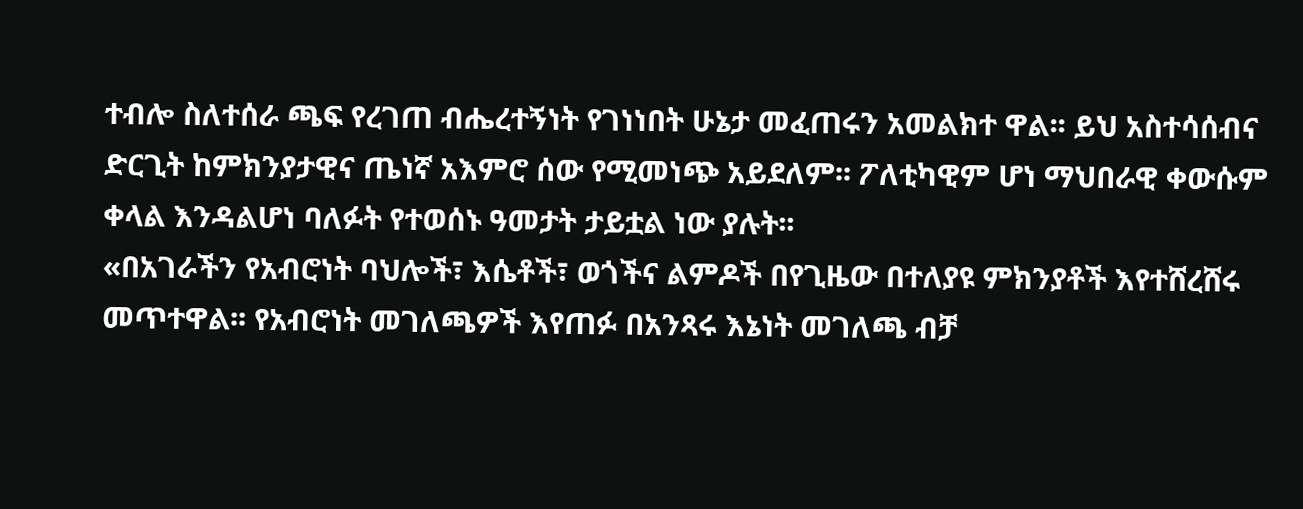ተብሎ ስለተሰራ ጫፍ የረገጠ ብሔረተኝነት የገነነበት ሁኔታ መፈጠሩን አመልክተ ዋል፡፡ ይህ አስተሳሰብና ድርጊት ከምክንያታዊና ጤነኛ አእምሮ ሰው የሚመነጭ አይደለም፡፡ ፖለቲካዊም ሆነ ማህበራዊ ቀውሱም ቀላል እንዳልሆነ ባለፉት የተወሰኑ ዓመታት ታይቷል ነው ያሉት፡፡
«በአገራችን የአብሮነት ባህሎች፣ እሴቶች፣ ወጎችና ልምዶች በየጊዜው በተለያዩ ምክንያቶች እየተሸረሸሩ መጥተዋል፡፡ የአብሮነት መገለጫዎች እየጠፉ በአንጻሩ እኔነት መገለጫ ብቻ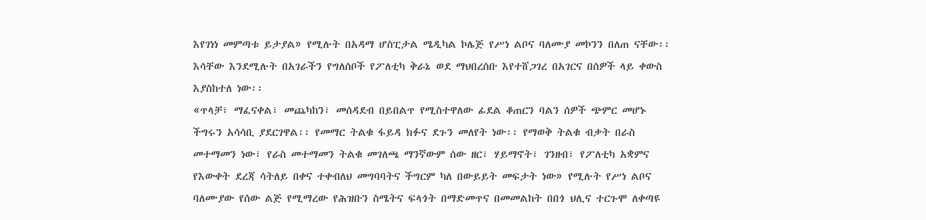እየገነነ መምጣቱ ይታያል» የሚሉት በአዳማ ሆስፒታል ሜዲካል ኮሌጅ የሥነ ልቦና ባለሙያ መኮንን በለጠ ናቸው፡፡ እሳቸው እንደሚሉት በአገራችን የግለሰቦች የፖለቲካ ቅራኔ ወደ ማህበረሰቡ እየተሸጋገረ በአገርና በሰዎች ላይ ቀውስ እያስከተለ ነው፡፡
«ጥላቻ፣ ማፈናቀል፣ መጨካከን፣ መሰዳደብ በይበልጥ የሚስተዋለው ፊደል ቆጠርን ባልን ሰዎች ጭምር መሆኑ ችግሩን አሳሳቢ ያደርገዋል፡፡ የመማር ትልቁ ፋይዳ ክፉና ደጉን መለየት ነው፡፡ የማወቅ ትልቁ ብቃት በራስ መተማመን ነው፣ የራስ መተማመን ትልቁ መገለጫ ማንኛውም ሰው ዘር፣ ሃይማኖት፣ ገንዘብ፣ የፖለቲካ አቋምና የእውቀት ደረጃ ሳትለይ በቀና ተቀብለህ መግባባትና ችግርም ካለ በውይይት መፍታት ነው» የሚሉት የሥነ ልቦና ባለሙያው የሰው ልጅ የሚማረው የሕዝቡን ስሜትና ፍላጎት በማድመጥና በመመልከት በበጎ ህሊና ተርጉሞ ለቀጣዩ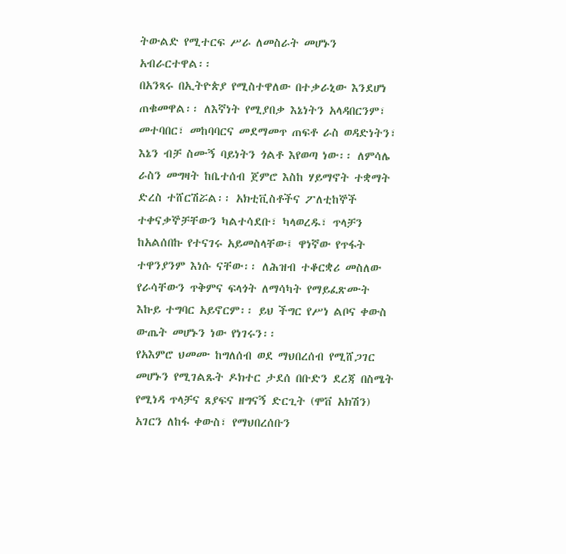ትውልድ የሚተርፍ ሥራ ለመስራት መሆኑን አብራርተዋል፡፡
በአንጻሩ በኢትዮጵያ የሚስተዋለው በተቃራኒው እንደሆነ ጠቁመዋል፡፡ ለእኛነት የሚያበቃ እኔነትን አላዳበርንም፣ መተባበር፣ መከባባርና መደማመጥ ጠፍቶ ራስ ወዳድነትን፣ እኔን ብቻ ስሙኝ ባይነትን ጎልቶ እየወጣ ነው፡፡ ለምሳሌ ራስን መግዛት ከቤተሰብ ጀምሮ እስከ ሃይማኖት ተቋማት ድረስ ተሸርሽሯል፡፡ አክቲቪስቶችና ፖለቲከኞች ተቀናቃኞቻቸውን ካልተሳደቡ፣ ካላወረዱ፣ ጥላቻን ከአልሰበኩ የተናገሩ አይመስላቸው፤ ዋነኛው የጥፋት ተዋንያንም እነሱ ናቸው፡፡ ለሕዝብ ተቆርቋሪ መስለው የራሳቸውን ጥቅምና ፍላጎት ለማሳካት የማይፈጽሙት እኩይ ተግባር አይኖርም፡፡ ይህ ችግር የሥነ ልቦና ቀውስ ውጤት መሆኑን ነው የነገሩን፡፡
የአእምሮ ህመሙ ከግለሰብ ወደ ማህበረሰብ የሚሸጋገር መሆኑን የሚገልጹት ዶክተር ታደሰ በቡድን ደረጃ በስሜት የሚነዳ ጥላቻና ጸያፍና ዘግናኝ ድርጊት (ሞቨ አክሽን) አገርን ለከፋ ቀውስ፣ የማህበረሰቡን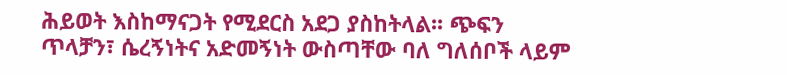ሕይወት እስከማናጋት የሚደርስ አደጋ ያስከትላል፡፡ ጭፍን ጥላቻን፣ ሴረኝነትና አድመኝነት ውስጣቸው ባለ ግለሰቦች ላይም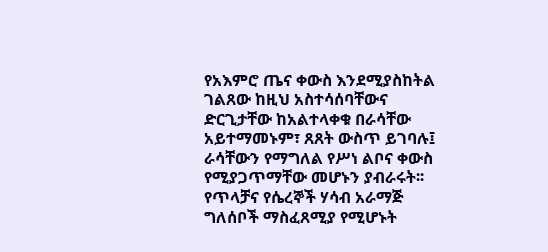የአእምሮ ጤና ቀውስ እንደሚያስከትል ገልጸው ከዚህ አስተሳሰባቸውና ድርጊታቸው ከአልተላቀቁ በራሳቸው አይተማመኑም፣ ጸጸት ውስጥ ይገባሉ፤ ራሳቸውን የማግለል የሥነ ልቦና ቀውስ የሚያጋጥማቸው መሆኑን ያብራሩት፡፡
የጥላቻና የሴረኞች ሃሳብ አራማጅ ግለሰቦች ማስፈጸሚያ የሚሆኑት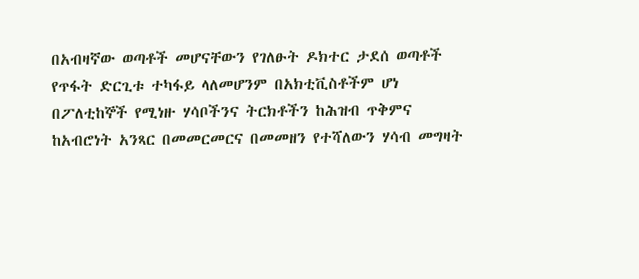በአብዛኛው ወጣቶች መሆናቸውን የገለፁት ዶክተር ታደሰ ወጣቶች የጥፋት ድርጊቱ ተካፋይ ላለመሆንም በአክቲቪስቶችም ሆነ በፖለቲከኞች የሚነዙ ሃሳቦችንና ትርክቶችን ከሕዝብ ጥቅምና ከአብሮነት አንጻር በመመርመርና በመመዘን የተሻለውን ሃሳብ መግዛት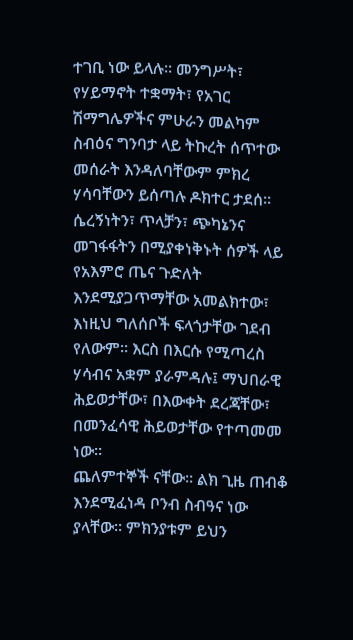ተገቢ ነው ይላሉ፡፡ መንግሥት፣ የሃይማኖት ተቋማት፣ የአገር ሽማግሌዎችና ምሁራን መልካም ስብዕና ግንባታ ላይ ትኩረት ሰጥተው መሰራት እንዳለባቸውም ምክረ ሃሳባቸውን ይሰጣሉ ዶክተር ታደሰ፡፡
ሴረኝነትን፣ ጥላቻን፣ ጭካኔንና መገፋፋትን በሚያቀነቅኑት ሰዎች ላይ የአእምሮ ጤና ጉድለት እንደሚያጋጥማቸው አመልክተው፣ እነዚህ ግለሰቦች ፍላጎታቸው ገደብ የለውም፡፡ እርስ በእርሱ የሚጣረስ ሃሳብና አቋም ያራምዳሉ፤ ማህበራዊ ሕይወታቸው፣ በእውቀት ደረጃቸው፣ በመንፈሳዊ ሕይወታቸው የተጣመመ ነው፡፡
ጨለምተኞች ናቸው፡፡ ልክ ጊዜ ጠብቆ እንደሚፈነዳ ቦንብ ስብዓና ነው ያላቸው፡፡ ምክንያቱም ይህን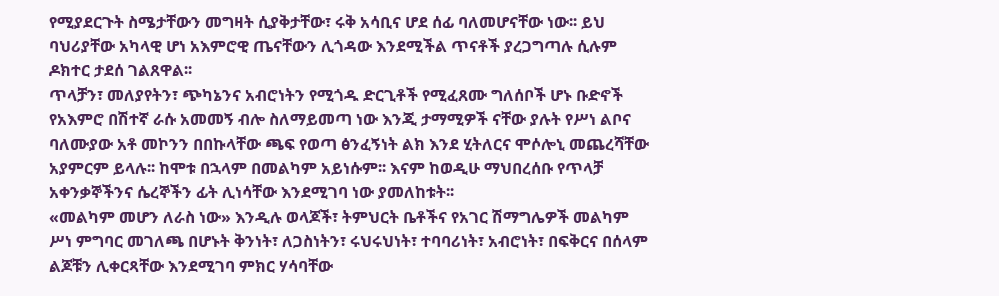የሚያደርጉት ስሜታቸውን መግዛት ሲያቅታቸው፣ ሩቅ አሳቢና ሆደ ሰፊ ባለመሆናቸው ነው፡፡ ይህ ባህሪያቸው አካላዊ ሆነ አእምሮዊ ጤናቸውን ሊጎዳው እንደሚችል ጥናቶች ያረጋግጣሉ ሲሉም ዶክተር ታደሰ ገልጸዋል፡፡
ጥላቻን፣ መለያየትን፣ ጭካኔንና አብሮነትን የሚጎዱ ድርጊቶች የሚፈጸሙ ግለሰቦች ሆኑ ቡድኖች የአእምሮ በሽተኛ ራሱ አመመኝ ብሎ ስለማይመጣ ነው እንጂ ታማሚዎች ናቸው ያሉት የሥነ ልቦና ባለሙያው አቶ መኮንን በበኩላቸው ጫፍ የወጣ ፅንፈኝነት ልክ እንደ ሂትለርና ሞሶሎኒ መጨረሻቸው አያምርም ይላሉ፡፡ ከሞቱ በኋላም በመልካም አይነሱም፡፡ እናም ከወዲሁ ማህበረሰቡ የጥላቻ አቀንቃኞችንና ሴረኞችን ፊት ሊነሳቸው እንደሚገባ ነው ያመለከቱት፡፡
«መልካም መሆን ለራስ ነው» እንዲሉ ወላጆች፣ ትምህርት ቤቶችና የአገር ሽማግሌዎች መልካም ሥነ ምግባር መገለጫ በሆኑት ቅንነት፣ ለጋስነትን፣ ሩህሩህነት፣ ተባባሪነት፣ አብሮነት፣ በፍቅርና በሰላም ልጆቹን ሊቀርጻቸው እንደሚገባ ምክር ሃሳባቸው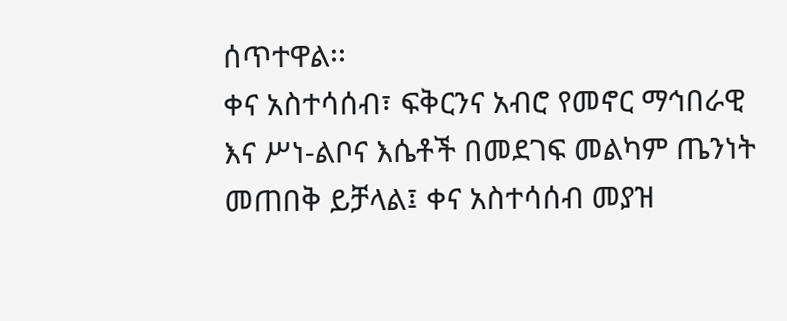ሰጥተዋል፡፡
ቀና አስተሳሰብ፣ ፍቅርንና አብሮ የመኖር ማኅበራዊ እና ሥነ-ልቦና እሴቶች በመደገፍ መልካም ጤንነት መጠበቅ ይቻላል፤ ቀና አስተሳሰብ መያዝ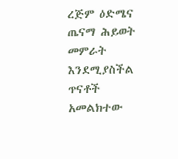ረጅም ዕድሜና ጤናማ ሕይወት መምራት እንደሚያስችል ጥናቶች አመልክተው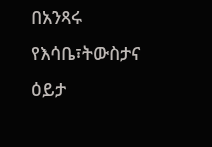በአንጻሩ የእሳቤ፣ትውስታና ዕይታ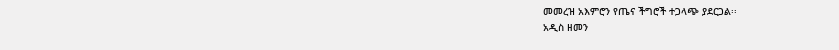መመረዝ አእምሮን የጤና ችግሮች ተጋላጭ ያደርጋል፡፡
አዲስ ዘመን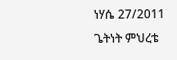ነሃሴ 27/2011
ጌትነት ምህረቴ